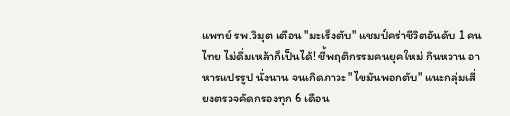แพทย์ รพ.วิมุต เตือน "มะเร็งตับ" แชมป์คร่าชีวิตอันดับ 1 คนไทย ไม่ดื่มเหล้าก็เป็นได้! ชี้พฤติกรรมคนยุคใหม่ กินหวาน อาหารแปรรูป นั่งนาน จนเกิดภาวะ "ไขมันพอกตับ" แนะกลุ่มเสี่ยงตรวจคัดกรองทุก 6 เดือน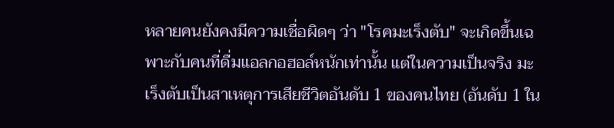หลายคนยังคงมีความเชื่อผิดๆ ว่า "โรคมะเร็งตับ" จะเกิดขึ้นเฉพาะกับคนที่ดื่มแอลกอฮอล์หนักเท่านั้น แต่ในความเป็นจริง มะเร็งตับเป็นสาเหตุการเสียชีวิตอันดับ 1 ของคนไทย (อันดับ 1 ใน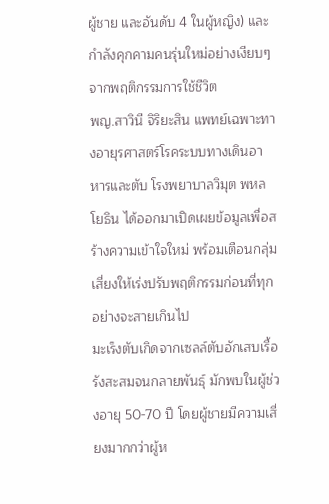ผู้ชาย และอันดับ 4 ในผู้หญิง) และกำลังคุกคามคนรุ่นใหม่อย่างเงียบๆ จากพฤติกรรมการใช้ชีวิต
พญ.สาวินี จิริยะสิน แพทย์เฉพาะทางอายุรศาสตร์โรคระบบทางเดินอาหารและตับ โรงพยาบาลวิมุต พหลโยธิน ได้ออกมาเปิดเผยข้อมูลเพื่อสร้างความเข้าใจใหม่ พร้อมเตือนกลุ่มเสี่ยงให้เร่งปรับพฤติกรรมก่อนที่ทุกอย่างจะสายเกินไป
มะเร็งตับเกิดจากเซลล์ตับอักเสบเรื้อรังสะสมจนกลายพันธุ์ มักพบในผู้ช่วงอายุ 50-70 ปี โดยผู้ชายมีความเสี่ยงมากกว่าผู้ห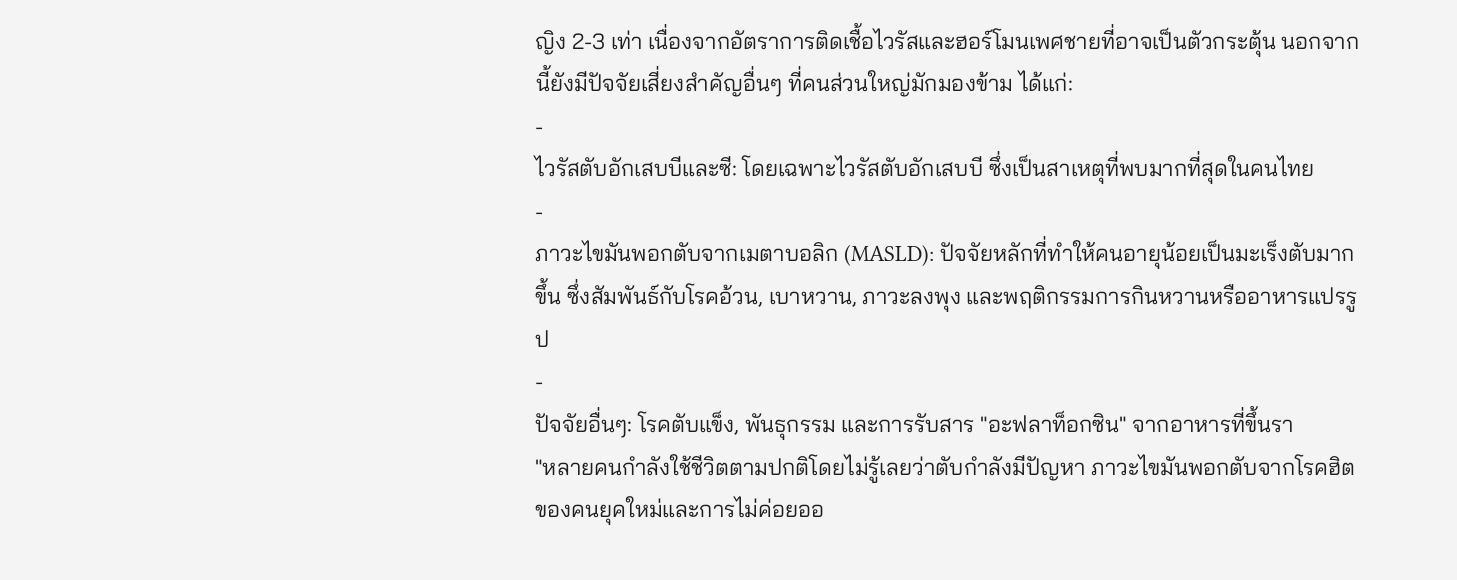ญิง 2-3 เท่า เนื่องจากอัตราการติดเชื้อไวรัสและฮอร์โมนเพศชายที่อาจเป็นตัวกระตุ้น นอกจากนี้ยังมีปัจจัยเสี่ยงสำคัญอื่นๆ ที่คนส่วนใหญ่มักมองข้าม ได้แก่:
-
ไวรัสตับอักเสบบีและซี: โดยเฉพาะไวรัสตับอักเสบบี ซึ่งเป็นสาเหตุที่พบมากที่สุดในคนไทย
-
ภาวะไขมันพอกตับจากเมตาบอลิก (MASLD): ปัจจัยหลักที่ทำให้คนอายุน้อยเป็นมะเร็งตับมากขึ้น ซึ่งสัมพันธ์กับโรคอ้วน, เบาหวาน, ภาวะลงพุง และพฤติกรรมการกินหวานหรืออาหารแปรรูป
-
ปัจจัยอื่นๆ: โรคตับแข็ง, พันธุกรรม และการรับสาร "อะฟลาท็อกซิน" จากอาหารที่ขึ้นรา
"หลายคนกำลังใช้ชีวิตตามปกติโดยไม่รู้เลยว่าตับกำลังมีปัญหา ภาวะไขมันพอกตับจากโรคฮิตของคนยุคใหม่และการไม่ค่อยออ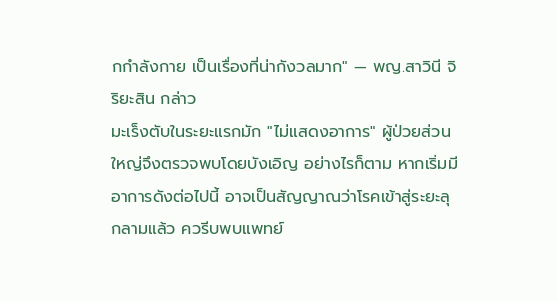กกำลังกาย เป็นเรื่องที่น่ากังวลมาก" — พญ.สาวินี จิริยะสิน กล่าว
มะเร็งตับในระยะแรกมัก "ไม่แสดงอาการ" ผู้ป่วยส่วนใหญ่จึงตรวจพบโดยบังเอิญ อย่างไรก็ตาม หากเริ่มมีอาการดังต่อไปนี้ อาจเป็นสัญญาณว่าโรคเข้าสู่ระยะลุกลามแล้ว ควรีบพบแพทย์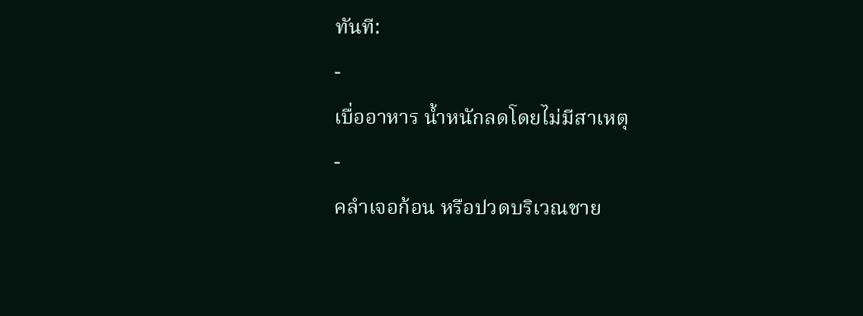ทันที:
-
เบื่ออาหาร น้ำหนักลดโดยไม่มีสาเหตุ
-
คลำเจอก้อน หรือปวดบริเวณชาย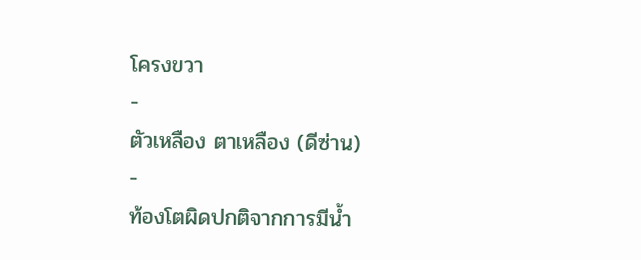โครงขวา
-
ตัวเหลือง ตาเหลือง (ดีซ่าน)
-
ท้องโตผิดปกติจากการมีน้ำ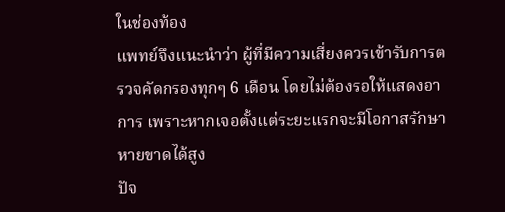ในช่องท้อง
แพทย์จึงแนะนำว่า ผู้ที่มีความเสี่ยงควรเข้ารับการตรวจคัดกรองทุกๆ 6 เดือน โดยไม่ต้องรอให้แสดงอาการ เพราะหากเจอตั้งแต่ระยะแรกจะมีโอกาสรักษาหายขาดได้สูง
ปัจ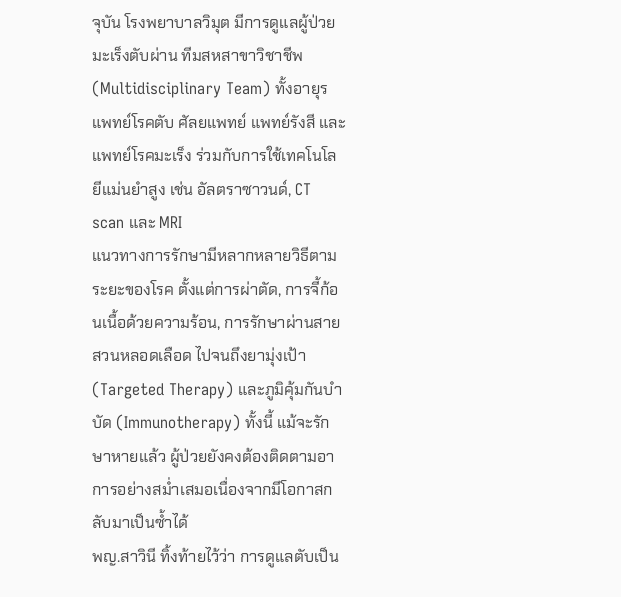จุบัน โรงพยาบาลวิมุต มีการดูแลผู้ป่วยมะเร็งตับผ่าน ทีมสหสาขาวิชาชีพ (Multidisciplinary Team) ทั้งอายุรแพทย์โรคตับ ศัลยแพทย์ แพทย์รังสี และแพทย์โรคมะเร็ง ร่วมกับการใช้เทคโนโลยีแม่นยำสูง เช่น อัลตราซาวนด์, CT scan และ MRI
แนวทางการรักษามีหลากหลายวิธีตามระยะของโรค ตั้งแต่การผ่าตัด, การจี้ก้อนเนื้อด้วยความร้อน, การรักษาผ่านสายสวนหลอดเลือด ไปจนถึงยามุ่งเป้า (Targeted Therapy) และภูมิคุ้มกันบำบัด (Immunotherapy) ทั้งนี้ แม้จะรักษาหายแล้ว ผู้ป่วยยังคงต้องติดตามอาการอย่างสม่ำเสมอเนื่องจากมีโอกาสกลับมาเป็นซ้ำได้
พญ.สาวินี ทิ้งท้ายไว้ว่า การดูแลตับเป็น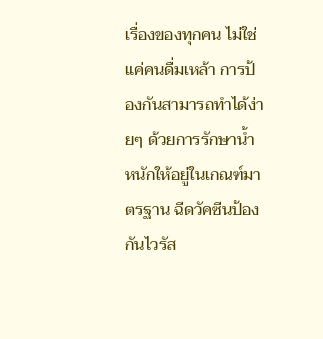เรื่องของทุกคน ไม่ใช่แค่คนดื่มเหล้า การป้องกันสามารถทำได้ง่ายๆ ด้วยการรักษาน้ำหนักให้อยู่ในเกณฑ์มาตรฐาน ฉีดวัคซีนป้องกันไวรัส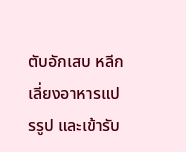ตับอักเสบ หลีกเลี่ยงอาหารแปรรูป และเข้ารับ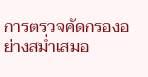การตรวจคัดกรองอย่างสม่ำเสมอ